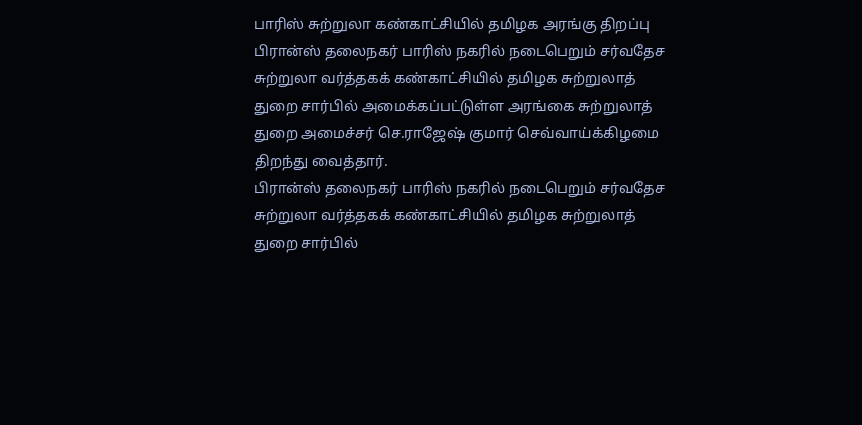பாரிஸ் சுற்றுலா கண்காட்சியில் தமிழக அரங்கு திறப்பு
பிரான்ஸ் தலைநகர் பாரிஸ் நகரில் நடைபெறும் சர்வதேச சுற்றுலா வர்த்தகக் கண்காட்சியில் தமிழக சுற்றுலாத் துறை சார்பில் அமைக்கப்பட்டுள்ள அரங்கை சுற்றுலாத் துறை அமைச்சர் செ.ராஜேஷ் குமார் செவ்வாய்க்கிழமை திறந்து வைத்தார்.
பிரான்ஸ் தலைநகர் பாரிஸ் நகரில் நடைபெறும் சர்வதேச சுற்றுலா வர்த்தகக் கண்காட்சியில் தமிழக சுற்றுலாத் துறை சார்பில்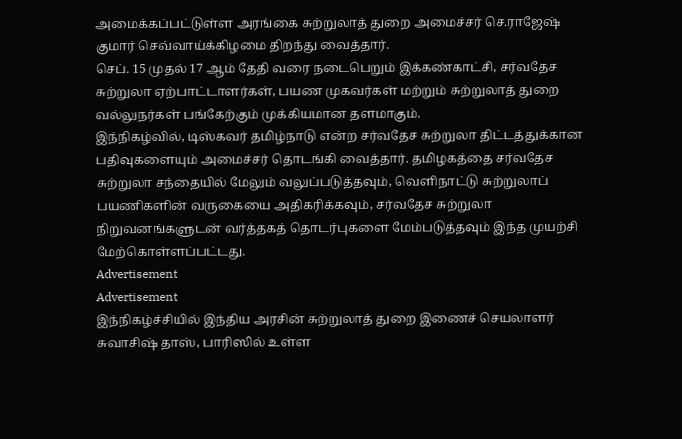அமைக்கப்பட்டுள்ள அரங்கை சுற்றுலாத் துறை அமைச்சர் செ.ராஜேஷ் குமார் செவ்வாய்க்கிழமை திறந்து வைத்தார்.
செப். 15 முதல் 17 ஆம் தேதி வரை நடைபெறும் இக்கண்காட்சி, சர்வதேச சுற்றுலா ஏற்பாட்டாளர்கள், பயண முகவர்கள் மற்றும் சுற்றுலாத் துறை வல்லுநர்கள் பங்கேற்கும் முக்கியமான தளமாகும்.
இந்நிகழ்வில், டிஸ்கவர் தமிழ்நாடு என்ற சர்வதேச சுற்றுலா திட்டத்துக்கான பதிவுகளையும் அமைச்சர் தொடங்கி வைத்தார். தமிழகத்தை சர்வதேச சுற்றுலா சந்தையில் மேலும் வலுப்படுத்தவும், வெளிநாட்டு சுற்றுலாப் பயணிகளின் வருகையை அதிகரிக்கவும், சர்வதேச சுற்றுலா நிறுவனங்களுடன் வர்த்தகத் தொடர்புகளை மேம்படுத்தவும் இந்த முயற்சி மேற்கொள்ளப்பட்டது.
Advertisement
Advertisement
இந்நிகழ்ச்சியில் இந்திய அரசின் சுற்றுலாத் துறை இணைச் செயலாளர் சுவாசிஷ் தாஸ், பாரிஸில் உள்ள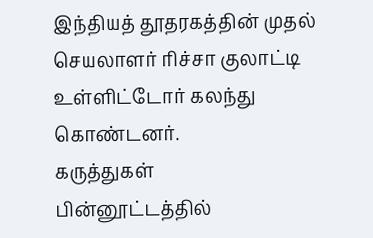இந்தியத் தூதரகத்தின் முதல் செயலாளர் ரிச்சா குலாட்டி உள்ளிட்டோர் கலந்து கொண்டனர்.
கருத்துகள்
பின்னூட்டத்தில்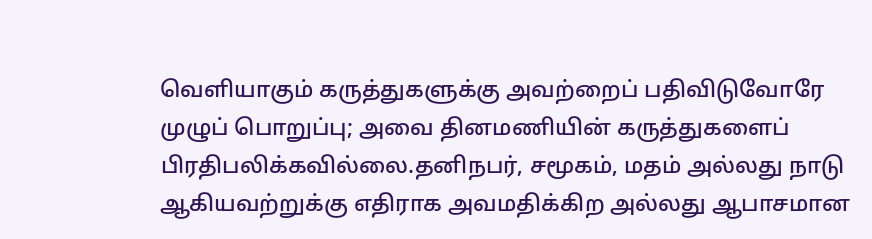வெளியாகும் கருத்துகளுக்கு அவற்றைப் பதிவிடுவோரே முழுப் பொறுப்பு; அவை தினமணியின் கருத்துகளைப் பிரதிபலிக்கவில்லை.தனிநபர், சமூகம், மதம் அல்லது நாடு ஆகியவற்றுக்கு எதிராக அவமதிக்கிற அல்லது ஆபாசமான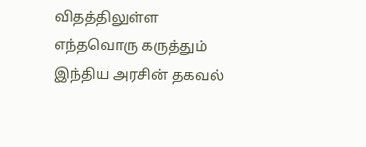விதத்திலுள்ள எந்தவொரு கருத்தும் இந்திய அரசின் தகவல்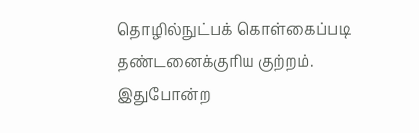தொழில்நுட்பக் கொள்கைப்படி தண்டனைக்குரிய குற்றம். இதுபோன்ற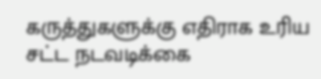கருத்துகளுக்கு எதிராக உரிய சட்ட நடவடிக்கை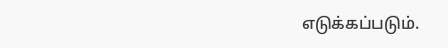எடுக்கப்படும்.